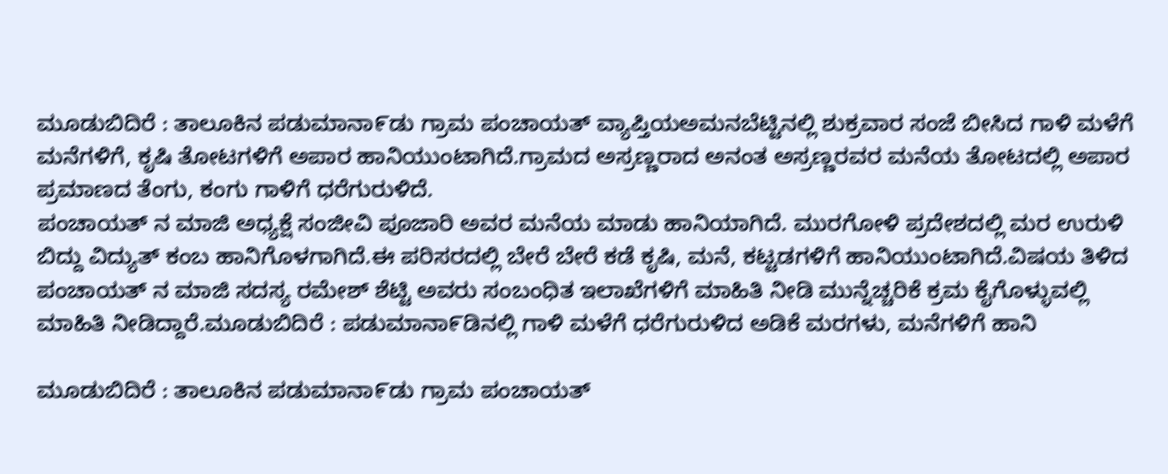ಮೂಡುಬಿದಿರೆ : ತಾಲೂಕಿನ ಪಡುಮಾನಾ೯ಡು ಗ್ರಾಮ ಪಂಚಾಯತ್ ವ್ಯಾಪ್ತಿಯಅಮನಬೆಟ್ಟಿನಲ್ಲಿ ಶುಕ್ರವಾರ ಸಂಜೆ ಬೀಸಿದ ಗಾಳಿ ಮಳೆಗೆ ಮನೆಗಳಿಗೆ, ಕೃಷಿ ತೋಟಗಳಿಗೆ ಅಪಾರ ಹಾನಿಯುಂಟಾಗಿದೆ.ಗ್ರಾಮದ ಅಸ್ರಣ್ಣರಾದ ಅನಂತ ಅಸ್ರಣ್ಣರವರ ಮನೆಯ ತೋಟದಲ್ಲಿ ಅಪಾರ ಪ್ರಮಾಣದ ತೆಂಗು, ಕಂಗು ಗಾಳಿಗೆ ಧರೆಗುರುಳಿದೆ.
ಪಂಚಾಯತ್ ನ ಮಾಜಿ ಅಧ್ಯಕ್ಷೆ ಸಂಜೀವಿ ಪೂಜಾರಿ ಅವರ ಮನೆಯ ಮಾಡು ಹಾನಿಯಾಗಿದೆ. ಮುರಗೋಳಿ ಪ್ರದೇಶದಲ್ಲಿ ಮರ ಉರುಳಿ ಬಿದ್ದು ವಿದ್ಯುತ್ ಕಂಬ ಹಾನಿಗೊಳಗಾಗಿದೆ.ಈ ಪರಿಸರದಲ್ಲಿ ಬೇರೆ ಬೇರೆ ಕಡೆ ಕೃಷಿ, ಮನೆ, ಕಟ್ಟಡಗಳಿಗೆ ಹಾನಿಯುಂಟಾಗಿದೆ.ವಿಷಯ ತಿಳಿದ ಪಂಚಾಯತ್ ನ ಮಾಜಿ ಸದಸ್ಯ ರಮೇಶ್ ಶೆಟ್ಟಿ ಅವರು ಸಂಬಂಧಿತ ಇಲಾಖೆಗಳಿಗೆ ಮಾಹಿತಿ ನೀಡಿ ಮುನ್ನೆಚ್ಚರಿಕೆ ಕ್ರಮ ಕೈಗೊಳ್ಳುವಲ್ಲಿ ಮಾಹಿತಿ ನೀಡಿದ್ದಾರೆ.ಮೂಡುಬಿದಿರೆ : ಪಡುಮಾನಾ೯ಡಿನಲ್ಲಿ ಗಾಳಿ ಮಳೆಗೆ ಧರೆಗುರುಳಿದ ಅಡಿಕೆ ಮರಗಳು, ಮನೆಗಳಿಗೆ ಹಾನಿ

ಮೂಡುಬಿದಿರೆ : ತಾಲೂಕಿನ ಪಡುಮಾನಾ೯ಡು ಗ್ರಾಮ ಪಂಚಾಯತ್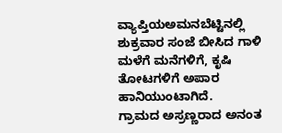ವ್ಯಾಪ್ತಿಯಅಮನಬೆಟ್ಟಿನಲ್ಲಿ ಶುಕ್ರವಾರ ಸಂಜೆ ಬೀಸಿದ ಗಾಳಿ ಮಳೆಗೆ ಮನೆಗಳಿಗೆ, ಕೃಷಿ ತೋಟಗಳಿಗೆ ಅಪಾರ ಹಾನಿಯುಂಟಾಗಿದೆ.
ಗ್ರಾಮದ ಅಸ್ರಣ್ಣರಾದ ಅನಂತ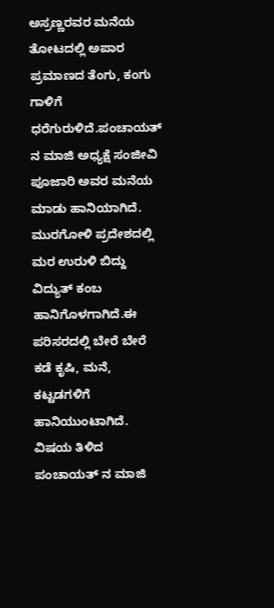ಅಸ್ರಣ್ಣರವರ ಮನೆಯ ತೋಟದಲ್ಲಿ ಅಪಾರ ಪ್ರಮಾಣದ ತೆಂಗು, ಕಂಗು ಗಾಳಿಗೆ ಧರೆಗುರುಳಿದೆ.ಪಂಚಾಯತ್ ನ ಮಾಜಿ ಅಧ್ಯಕ್ಷೆ ಸಂಜೀವಿ ಪೂಜಾರಿ ಅವರ ಮನೆಯ ಮಾಡು ಹಾನಿಯಾಗಿದೆ. ಮುರಗೋಳಿ ಪ್ರದೇಶದಲ್ಲಿ ಮರ ಉರುಳಿ ಬಿದ್ದು ವಿದ್ಯುತ್ ಕಂಬ ಹಾನಿಗೊಳಗಾಗಿದೆ.ಈ ಪರಿಸರದಲ್ಲಿ ಬೇರೆ ಬೇರೆ ಕಡೆ ಕೃಷಿ, ಮನೆ, ಕಟ್ಟಡಗಳಿಗೆ ಹಾನಿಯುಂಟಾಗಿದೆ.
ವಿಷಯ ತಿಳಿದ ಪಂಚಾಯತ್ ನ ಮಾಜಿ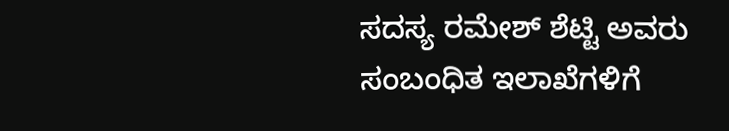ಸದಸ್ಯ ರಮೇಶ್ ಶೆಟ್ಟಿ ಅವರು ಸಂಬಂಧಿತ ಇಲಾಖೆಗಳಿಗೆ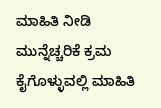ಮಾಹಿತಿ ನೀಡಿ ಮುನ್ನೆಚ್ಚರಿಕೆ ಕ್ರಮ ಕೈಗೊಳ್ಳುವಲ್ಲಿ ಮಾಹಿತಿ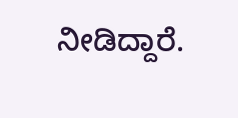ನೀಡಿದ್ದಾರೆ.